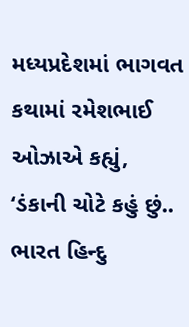મધ્યપ્રદેશમાં ભાગવત કથામાં રમેશભાઈ ઓઝાએ કહ્યું, ‘ડંકાની ચોટે કહું છું.. ભારત હિન્દુ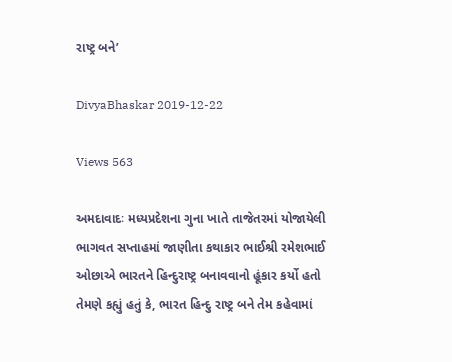રાષ્ટ્ર બને’

DivyaBhaskar 2019-12-22

Views 563

અમદાવાદઃ મધ્યપ્રદેશના ગુના ખાતે તાજેતરમાં યોજાયેલી ભાગવત સપ્તાહમાં જાણીતા કથાકાર ભાઈશ્રી રમેશભાઈ ઓછાએ ભારતને હિન્દુરાષ્ટ્ર બનાવવાનો હૂંકાર કર્યો હતો તેમણે કહ્યું હતું કે, ભારત હિન્દુ રાષ્ટ્ર બને તેમ કહેવામાં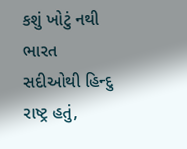કશું ખોટું નથી ભારત સદીઓથી હિન્દુ રાષ્ટ્ર હતું,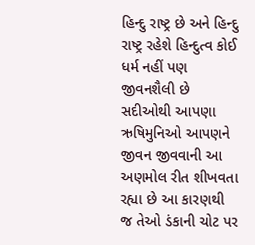હિન્દુ રાષ્ટ્ર છે અને હિન્દુ રાષ્ટ્ર રહેશે હિન્દુત્વ કોઈ ધર્મ નહીં પણ જીવનશૈલી છે સદીઓથી આપણા ઋષિમુનિઓ આપણને જીવન જીવવાની આ અણમોલ રીત શીખવતા રહ્યા છે આ કારણથી જ તેઓ ડંકાની ચોટ પર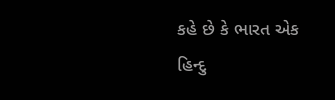કહે છે કે ભારત એક હિન્દુ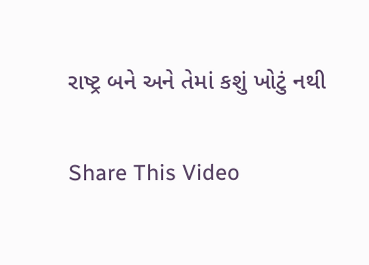રાષ્ટ્ર બને અને તેમાં કશું ખોટું નથી

Share This Video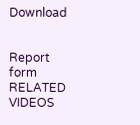Download


Report form
RELATED VIDEOS